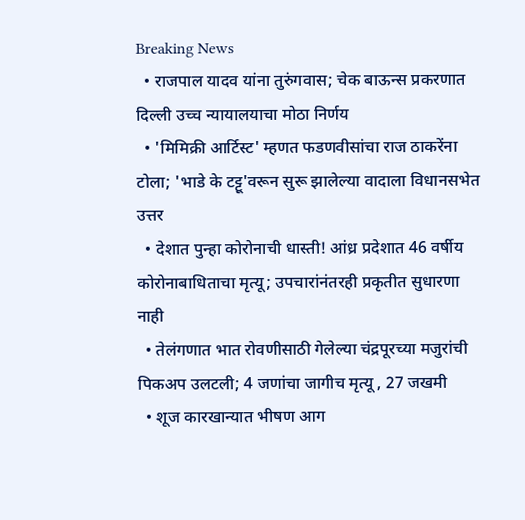Breaking News
  • राजपाल यादव यांना तुरुंगवास; चेक बाऊन्स प्रकरणात दिल्ली उच्च न्यायालयाचा मोठा निर्णय
  • 'मिमिक्री आर्टिस्ट' म्हणत फडणवीसांचा राज ठाकरेंना टोला; 'भाडे के टट्टू'वरून सुरू झालेल्या वादाला विधानसभेत उत्तर
  • देशात पुन्हा कोरोनाची धास्ती! आंध्र प्रदेशात 46 वर्षीय कोरोनाबाधिताचा मृत्यू; उपचारांनंतरही प्रकृतीत सुधारणा नाही
  • तेलंगणात भात रोवणीसाठी गेलेल्या चंद्रपूरच्या मजुरांची पिकअप उलटली; 4 जणांचा जागीच मृत्यू , 27 जखमी
  • शूज कारखान्यात भीषण आग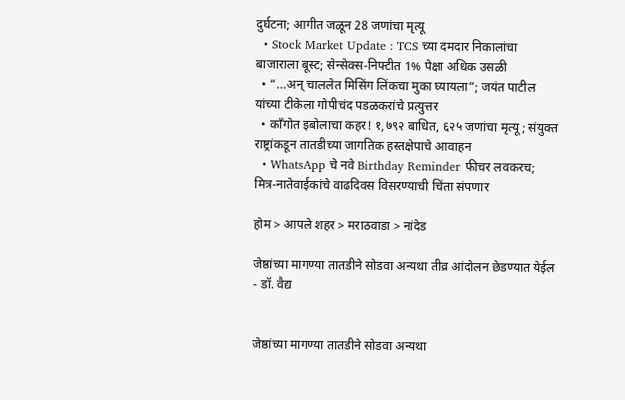दुर्घटना; आगीत जळून 28 जणांचा मृत्यू
  • Stock Market Update : TCS च्या दमदार निकालांचा बाजाराला बूस्ट; सेन्सेक्स-निफ्टीत 1% पेक्षा अधिक उसळी
  • “…अन् चाललेत मिसिंग लिंकचा मुका घ्यायला”; जयंत पाटील यांच्या टीकेला गोपीचंद पडळकरांचे प्रत्युत्तर
  • काँगोत इबोलाचा कहर! १,७९२ बाधित, ६२५ जणांचा मृत्यू; संयुक्त राष्ट्रांकडून तातडीच्या जागतिक हस्तक्षेपाचे आवाहन
  • WhatsApp चे नवे Birthday Reminder फीचर लवकरच; मित्र-नातेवाईकांचे वाढदिवस विसरण्याची चिंता संपणार

होम > आपले शहर > मराठवाडा > नांदेड

जेष्ठांच्या मागण्या तातडीने सोडवा अन्यथा तीव्र आंदोलन छेडण्यात येईल - डॉ. वैद्य


जेष्ठांच्या मागण्या तातडीने सोडवा अन्यथा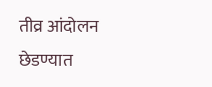तीव्र आंदोलन छेडण्यात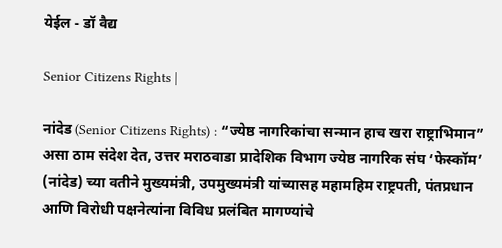येईल - डॉ वैद्य

Senior Citizens Rights |

नांदेड (Senior Citizens Rights) : “ज्येष्ठ नागरिकांचा सन्मान हाच खरा राष्ट्राभिमान” असा ठाम संदेश देत, उत्तर मराठवाडा प्रादेशिक विभाग ज्येष्ठ नागरिक संघ ‘फेस्कॉम’ (नांदेड) च्या वतीने मुख्यमंत्री, उपमुख्यमंत्री यांच्यासह महामहिम राष्ट्रपती, पंतप्रधान आणि विरोधी पक्षनेत्यांना विविध प्रलंबित मागण्यांचे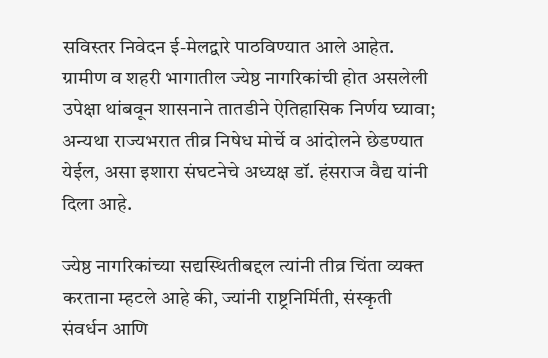सविस्तर निवेदन ई-मेलद्वारे पाठविण्यात आले आहेत. ग्रामीण व शहरी भागातील ज्येष्ठ नागरिकांची होत असलेली उपेक्षा थांबवून शासनाने तातडीने ऐतिहासिक निर्णय घ्यावा; अन्यथा राज्यभरात तीव्र निषेध मोर्चे व आंदोलने छेडण्यात येईल, असा इशारा संघटनेचे अध्यक्ष डॉ. हंसराज वैद्य यांनी दिला आहे.

ज्येष्ठ नागरिकांच्या सद्यस्थितीबद्दल त्यांनी तीव्र चिंता व्यक्त करताना म्हटले आहे की, ज्यांनी राष्ट्रनिर्मिती, संस्कृती संवर्धन आणि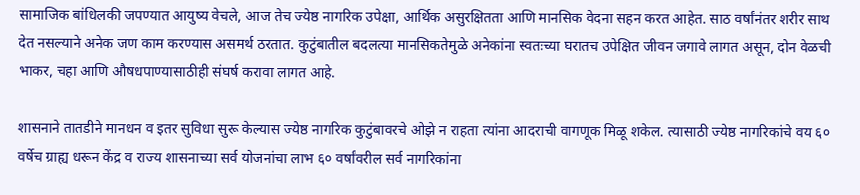सामाजिक बांधिलकी जपण्यात आयुष्य वेचले, आज तेच ज्येष्ठ नागरिक उपेक्षा, आर्थिक असुरक्षितता आणि मानसिक वेदना सहन करत आहेत. साठ वर्षांनंतर शरीर साथ देत नसल्याने अनेक जण काम करण्यास असमर्थ ठरतात. कुटुंबातील बदलत्या मानसिकतेमुळे अनेकांना स्वतःच्या घरातच उपेक्षित जीवन जगावे लागत असून, दोन वेळची भाकर, चहा आणि औषधपाण्यासाठीही संघर्ष करावा लागत आहे.

शासनाने तातडीने मानधन व इतर सुविधा सुरू केल्यास ज्येष्ठ नागरिक कुटुंबावरचे ओझे न राहता त्यांना आदराची वागणूक मिळू शकेल. त्यासाठी ज्येष्ठ नागरिकांचे वय ६० वर्षेच ग्राह्य धरून केंद्र व राज्य शासनाच्या सर्व योजनांचा लाभ ६० वर्षांवरील सर्व नागरिकांना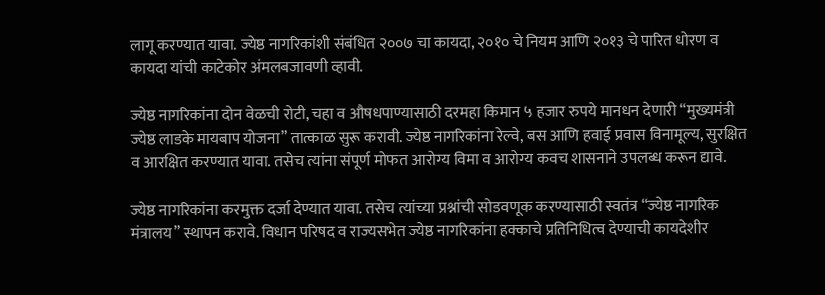लागू करण्यात यावा. ज्येष्ठ नागरिकांशी संबंधित २००७ चा कायदा, २०१० चे नियम आणि २०१३ चे पारित धोरण व कायदा यांची काटेकोर अंमलबजावणी व्हावी.

ज्येष्ठ नागरिकांना दोन वेळची रोटी, चहा व औषधपाण्यासाठी दरमहा किमान ५ हजार रुपये मानधन देणारी “मुख्यमंत्री ज्येष्ठ लाडके मायबाप योजना” तात्काळ सुरू करावी. ज्येष्ठ नागरिकांना रेल्वे, बस आणि हवाई प्रवास विनामूल्य, सुरक्षित व आरक्षित करण्यात यावा. तसेच त्यांना संपूर्ण मोफत आरोग्य विमा व आरोग्य कवच शासनाने उपलब्ध करून द्यावे.

ज्येष्ठ नागरिकांना करमुक्त दर्जा देण्यात यावा. तसेच त्यांच्या प्रश्नांची सोडवणूक करण्यासाठी स्वतंत्र “ज्येष्ठ नागरिक मंत्रालय” स्थापन करावे. विधान परिषद व राज्यसभेत ज्येष्ठ नागरिकांना हक्काचे प्रतिनिधित्व देण्याची कायदेशीर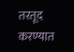तरतूद करण्यात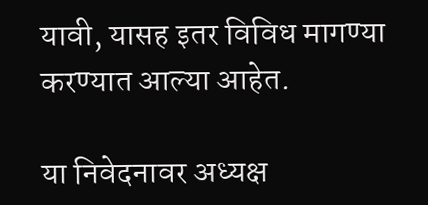यावी, यासह इतर विविध मागण्या करण्यात आल्या आहेत.

या निवेदनावर अध्यक्ष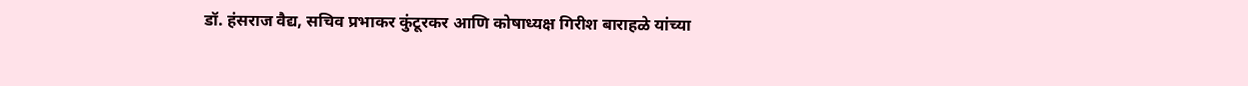डॉ. हंसराज वैद्य, सचिव प्रभाकर कुंटूरकर आणि कोषाध्यक्ष गिरीश बाराहळे यांच्या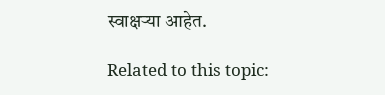स्वाक्षऱ्या आहेत.

Related to this topic: